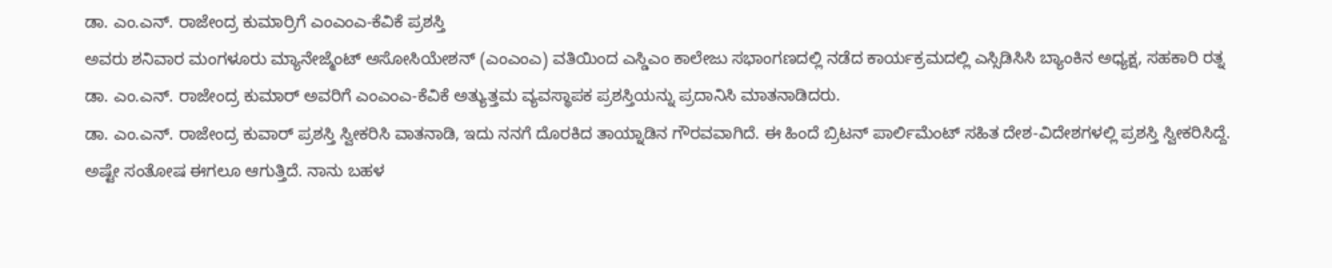ಡಾ. ಎಂ.ಎನ್. ರಾಜೇಂದ್ರ ಕುಮಾರ್ರಿಗೆ ಎಂಎಂಎ-ಕೆವಿಕೆ ಪ್ರಶಸ್ತಿ
ಅವರು ಶನಿವಾರ ಮಂಗಳೂರು ಮ್ಯಾನೇಜ್ಮೆಂಟ್ ಅಸೋಸಿಯೇಶನ್ (ಎಂಎಂಎ) ವತಿಯಿಂದ ಎಸ್ಡಿಎಂ ಕಾಲೇಜು ಸಭಾಂಗಣದಲ್ಲಿ ನಡೆದ ಕಾರ್ಯಕ್ರಮದಲ್ಲಿ ಎಸ್ಸಿಡಿಸಿಸಿ ಬ್ಯಾಂಕಿನ ಅಧ್ಯಕ್ಷ, ಸಹಕಾರಿ ರತ್ನ ಡಾ. ಎಂ.ಎನ್. ರಾಜೇಂದ್ರ ಕುಮಾರ್ ಅವರಿಗೆ ಎಂಎಂಎ-ಕೆವಿಕೆ ಅತ್ಯುತ್ತಮ ವ್ಯವಸ್ಥಾಪಕ ಪ್ರಶಸ್ತಿಯನ್ನು ಪ್ರದಾನಿಸಿ ಮಾತನಾಡಿದರು.
ಡಾ. ಎಂ.ಎನ್. ರಾಜೇಂದ್ರ ಕುವಾರ್ ಪ್ರಶಸ್ತಿ ಸ್ವೀಕರಿಸಿ ವಾತನಾಡಿ, ಇದು ನನಗೆ ದೊರಕಿದ ತಾಯ್ನಾಡಿನ ಗೌರವವಾಗಿದೆ. ಈ ಹಿಂದೆ ಬ್ರಿಟನ್ ಪಾರ್ಲಿಮೆಂಟ್ ಸಹಿತ ದೇಶ-ವಿದೇಶಗಳಲ್ಲಿ ಪ್ರಶಸ್ತಿ ಸ್ವೀಕರಿಸಿದ್ದೆ. ಅಷ್ಟೇ ಸಂತೋಷ ಈಗಲೂ ಆಗುತ್ತಿದೆ. ನಾನು ಬಹಳ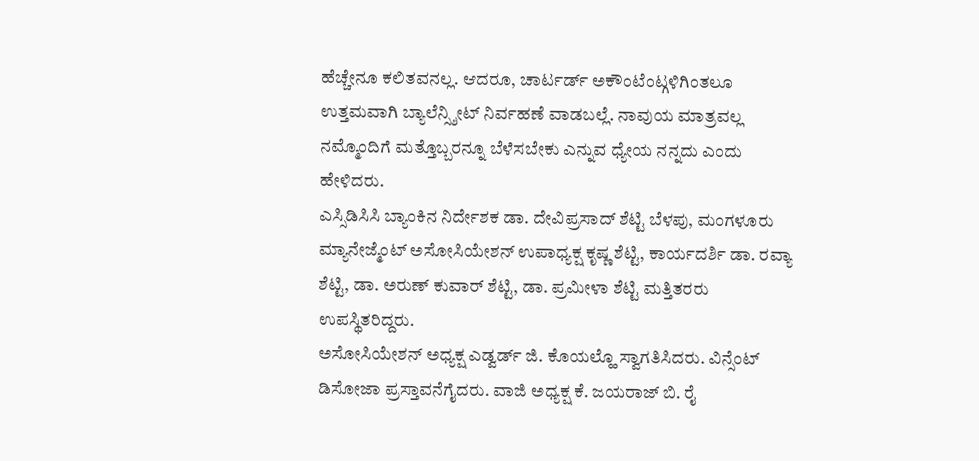ಹೆಚ್ಚೇನೂ ಕಲಿತವನಲ್ಲ. ಆದರೂ, ಚಾರ್ಟರ್ಡ್ ಅಕೌಂಟೆಂಟ್ಗಳಿಗಿಂತಲೂ ಉತ್ತಮವಾಗಿ ಬ್ಯಾಲೆನ್ಸ್ಶೀಟ್ ನಿರ್ವಹಣೆ ವಾಡಬಲ್ಲೆ. ನಾವುಯ ಮಾತ್ರವಲ್ಲ ನಮ್ಮೊಂದಿಗೆ ಮತ್ತೊಬ್ಬರನ್ನೂ ಬೆಳೆಸಬೇಕು ಎನ್ನುವ ಧ್ಯೇಯ ನನ್ನದು ಎಂದು ಹೇಳಿದರು.
ಎಸ್ಸಿಡಿಸಿಸಿ ಬ್ಯಾಂಕಿನ ನಿರ್ದೇಶಕ ಡಾ. ದೇವಿಪ್ರಸಾದ್ ಶೆಟ್ಟಿ ಬೆಳಪು, ಮಂಗಳೂರು ಮ್ಯಾನೇಜ್ಮೆಂಟ್ ಅಸೋಸಿಯೇಶನ್ ಉಪಾಧ್ಯಕ್ಷ ಕೃಷ್ಣ ಶೆಟ್ಟಿ, ಕಾರ್ಯದರ್ಶಿ ಡಾ. ರವ್ಯಾ ಶೆಟ್ಟಿ, ಡಾ. ಅರುಣ್ ಕುವಾರ್ ಶೆಟ್ಟಿ, ಡಾ. ಪ್ರಮೀಳಾ ಶೆಟ್ಟಿ ಮತ್ತಿತರರು ಉಪಸ್ಥಿತರಿದ್ದರು.
ಅಸೋಸಿಯೇಶನ್ ಅಧ್ಯಕ್ಷ ಎಡ್ವರ್ಡ್ ಜಿ. ಕೊಯಲ್ಹೊ ಸ್ವಾಗತಿಸಿದರು. ವಿನ್ಸೆಂಟ್ ಡಿಸೋಜಾ ಪ್ರಸ್ತಾವನೆಗೈದರು. ವಾಜಿ ಅಧ್ಯಕ್ಷ ಕೆ. ಜಯರಾಜ್ ಬಿ. ರೈ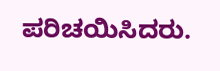ಪರಿಚಯಿಸಿದರು.